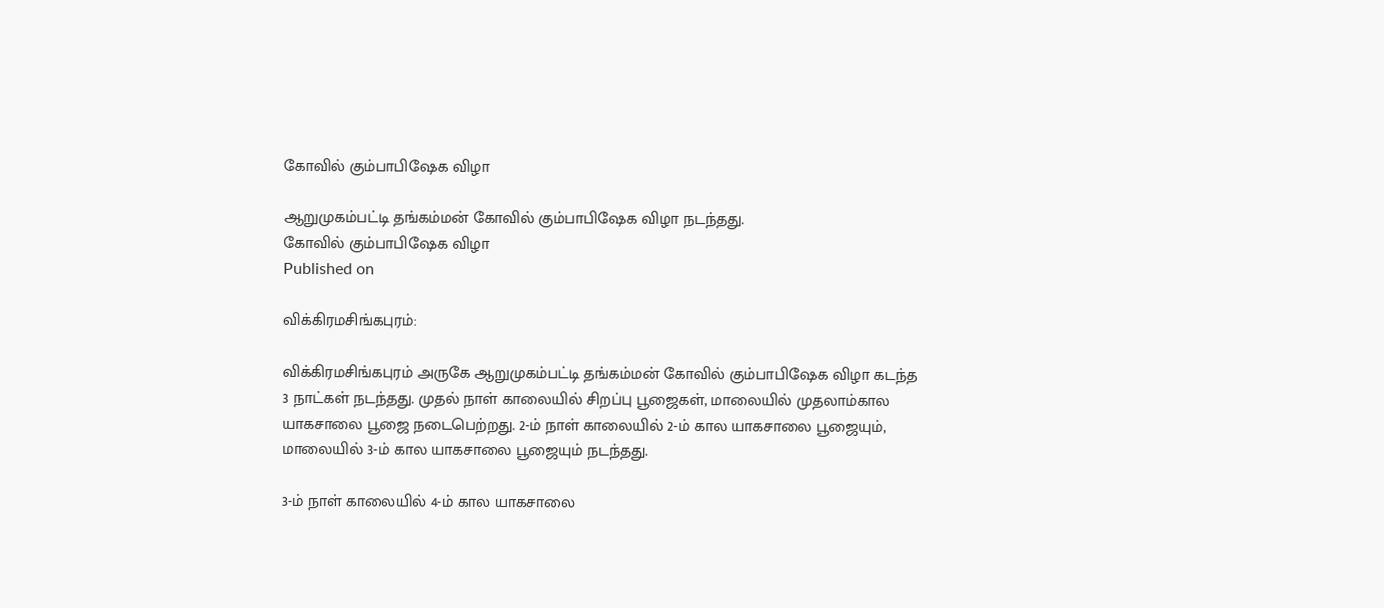கோவில் கும்பாபிஷேக விழா

ஆறுமுகம்பட்டி தங்கம்மன் கோவில் கும்பாபிஷேக விழா நடந்தது.
கோவில் கும்பாபிஷேக விழா
Published on

விக்கிரமசிங்கபுரம்:

விக்கிரமசிங்கபுரம் அருகே ஆறுமுகம்பட்டி தங்கம்மன் கோவில் கும்பாபிஷேக விழா கடந்த 3 நாட்கள் நடந்தது. முதல் நாள் காலையில் சிறப்பு பூஜைகள், மாலையில் முதலாம்கால யாகசாலை பூஜை நடைபெற்றது. 2-ம் நாள் காலையில் 2-ம் கால யாகசாலை பூஜையும், மாலையில் 3-ம் கால யாகசாலை பூஜையும் நடந்தது.

3-ம் நாள் காலையில் 4-ம் கால யாகசாலை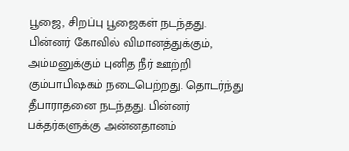பூஜை, சிறப்பு பூஜைகள் நடந்தது. பின்னர் கோவில் விமானத்துக்கும், அம்மனுக்கும் புனித நீர் ஊற்றி கும்பாபிஷகம் நடைபெற்றது. தொடர்ந்து தீபாராதனை நடந்தது. பின்னர் பக்தர்களுக்கு அன்னதானம்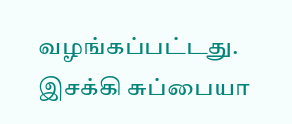வழங்கப்பட்டது. இசக்கி சுப்பையா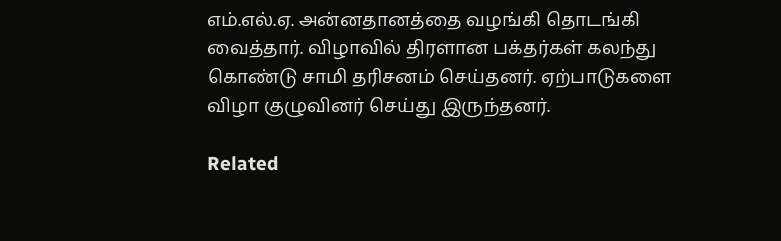எம்.எல்.ஏ. அன்னதானத்தை வழங்கி தொடங்கி வைத்தார். விழாவில் திரளான பக்தர்கள் கலந்து கொண்டு சாமி தரிசனம் செய்தனர். ஏற்பாடுகளை விழா குழுவினர் செய்து இருந்தனர்.

Related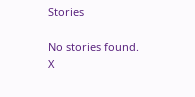Stories

No stories found.
X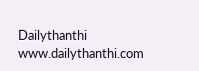Dailythanthi
www.dailythanthi.com